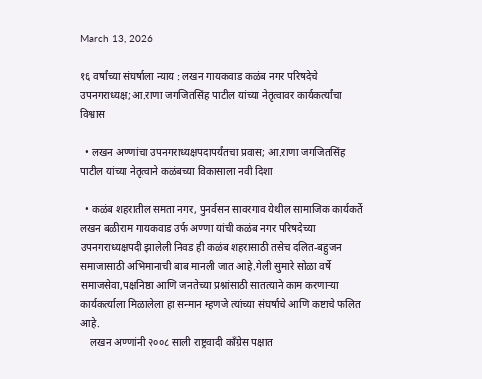March 13, 2026

१६ वर्षांच्या संघर्षाला न्याय : लखन गायकवाड कळंब नगर परिषदेचे उपनगराध्यक्ष;आ.राणा जगजितसिंह पाटील यांच्या नेतृत्वावर कार्यकर्त्यांचा विश्वास

  • लखन अण्णांचा उपनगराध्यक्षपदापर्यंतचा प्रवास; आ.राणा जगजितसिंह पाटील यांच्या नेतृत्वाने कळंबच्या विकासाला नवी दिशा

  • कळंब शहरातील समता नगर, पुनर्वसन सावरगाव येथील सामाजिक कार्यकर्ते लखन बळीराम गायकवाड उर्फ अण्णा यांची कळंब नगर परिषदेच्या उपनगराध्यक्षपदी झालेली निवड ही कळंब शहरासाठी तसेच दलित-बहुजन समाजासाठी अभिमानाची बाब मानली जात आहे.गेली सुमारे सोळा वर्षे समाजसेवा,पक्षनिष्ठा आणि जनतेच्या प्रश्नांसाठी सातत्याने काम करणाऱ्या कार्यकर्त्याला मिळालेला हा सन्मान म्हणजे त्यांच्या संघर्षाचे आणि कष्टाचे फलित आहे.
    लखन अण्णांनी २००८ साली राष्ट्रवादी काँग्रेस पक्षात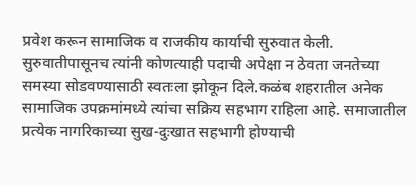प्रवेश करून सामाजिक व राजकीय कार्याची सुरुवात केली. सुरुवातीपासूनच त्यांनी कोणत्याही पदाची अपेक्षा न ठेवता जनतेच्या समस्या सोडवण्यासाठी स्वतःला झोकून दिले.कळंब शहरातील अनेक सामाजिक उपक्रमांमध्ये त्यांचा सक्रिय सहभाग राहिला आहे. समाजातील प्रत्येक नागरिकाच्या सुख-दुःखात सहभागी होण्याची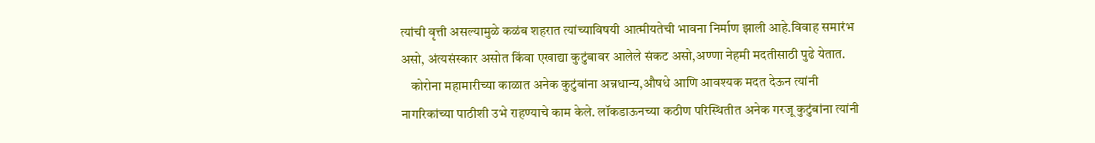त्यांची वृत्ती असल्यामुळे कळंब शहरात त्यांच्याविषयी आत्मीयतेची भावना निर्माण झाली आहे.विवाह समारंभ असो, अंत्यसंस्कार असोत किंवा एखाद्या कुटुंबावर आलेले संकट असो,अण्णा नेहमी मदतीसाठी पुढे येतात.
    कोरोना महामारीच्या काळात अनेक कुटुंबांना अन्नधान्य,औषधे आणि आवश्यक मदत देऊन त्यांनी नागरिकांच्या पाठीशी उभे राहण्याचे काम केले. लॉकडाऊनच्या कठीण परिस्थितीत अनेक गरजू कुटुंबांना त्यांनी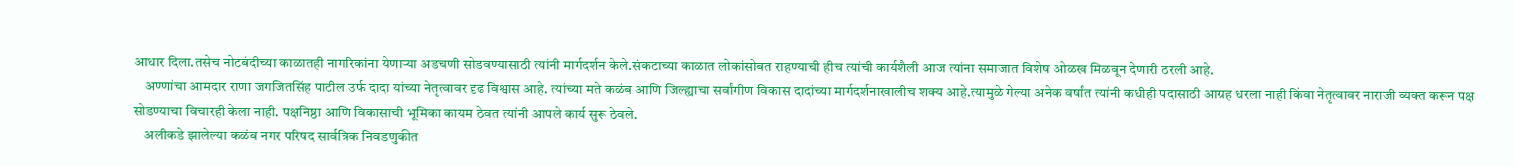आधार दिला.तसेच नोटबंदीच्या काळातही नागरिकांना येणाऱ्या अडचणी सोडवण्यासाठी त्यांनी मार्गदर्शन केले.संकटाच्या काळात लोकांसोबत राहण्याची हीच त्यांची कार्यशैली आज त्यांना समाजात विशेष ओळख मिळवून देणारी ठरली आहे.
    अण्णांचा आमदार राणा जगजितसिंह पाटील उर्फ दादा यांच्या नेतृत्वावर दृढ विश्वास आहे. त्यांच्या मते कळंब आणि जिल्ह्याचा सर्वांगीण विकास दादांच्या मार्गदर्शनाखालीच शक्य आहे.त्यामुळे गेल्या अनेक वर्षांत त्यांनी कधीही पदासाठी आग्रह धरला नाही किंवा नेतृत्वावर नाराजी व्यक्त करून पक्ष सोडण्याचा विचारही केला नाही. पक्षनिष्ठा आणि विकासाची भूमिका कायम ठेवत त्यांनी आपले कार्य सुरू ठेवले.
    अलीकडे झालेल्या कळंब नगर परिषद सार्वत्रिक निवडणुकीत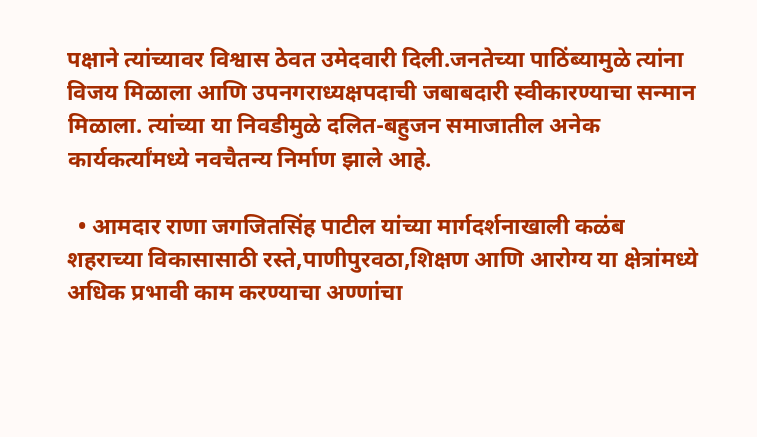पक्षाने त्यांच्यावर विश्वास ठेवत उमेदवारी दिली.जनतेच्या पाठिंब्यामुळे त्यांना विजय मिळाला आणि उपनगराध्यक्षपदाची जबाबदारी स्वीकारण्याचा सन्मान मिळाला. त्यांच्या या निवडीमुळे दलित-बहुजन समाजातील अनेक कार्यकर्त्यांमध्ये नवचैतन्य निर्माण झाले आहे.

  • आमदार राणा जगजितसिंह पाटील यांच्या मार्गदर्शनाखाली कळंब शहराच्या विकासासाठी रस्ते,पाणीपुरवठा,शिक्षण आणि आरोग्य या क्षेत्रांमध्ये अधिक प्रभावी काम करण्याचा अण्णांचा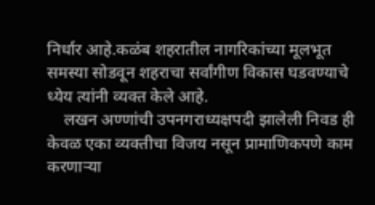निर्धार आहे.कळंब शहरातील नागरिकांच्या मूलभूत समस्या सोडवून शहराचा सर्वांगीण विकास घडवण्याचे ध्येय त्यांनी व्यक्त केले आहे.
    लखन अण्णांची उपनगराध्यक्षपदी झालेली निवड ही केवळ एका व्यक्तीचा विजय नसून प्रामाणिकपणे काम करणाऱ्या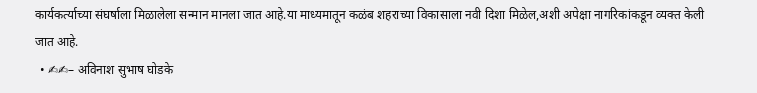कार्यकर्त्याच्या संघर्षाला मिळालेला सन्मान मानला जात आहे.या माध्यमातून कळंब शहराच्या विकासाला नवी दिशा मिळेल,अशी अपेक्षा नागरिकांकडून व्यक्त केली जात आहे.
  • ✍✍– अविनाश सुभाष घोडके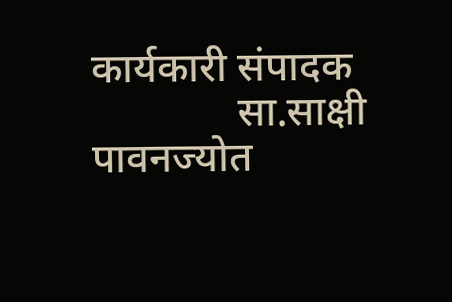कार्यकारी संपादक
              सा.साक्षी पावनज्योत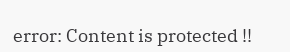error: Content is protected !!